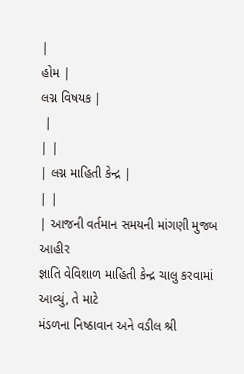|
હોમ |
લગ્ન વિષયક |
 |
| |
| લગ્ન માહિતી કેન્દ્ર |
| |
| આજની વર્તમાન સમયની માંગણી મુજબ આહીર
જ્ઞાતિ વેવિશાળ માહિતી કેન્દ્ર ચાલુ કરવામાં આવ્યું, તે માટે
મંડળના નિષ્ઠાવાન અને વડીલ શ્રી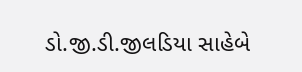ડો.જી.ડી.જીલડિયા સાહેબે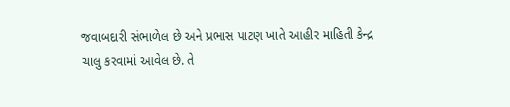જવાબદારી સંભાળેલ છે અને પ્રભાસ પાટણ ખાતે આહીર માહિતી કેન્દ્ર
ચાલુ કરવામાં આવેલ છે. તે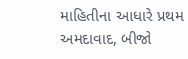માહિતીના આધારે પ્રથમ અમદાવાદ, બીજો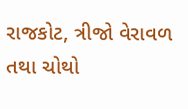રાજકોટ, ત્રીજો વેરાવળ તથા ચોથો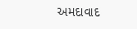અમદાવાદ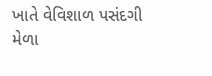ખાતે વેવિશાળ પસંદગી
મેળા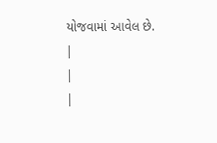યોજવામાં આવેલ છે.
|
|
|